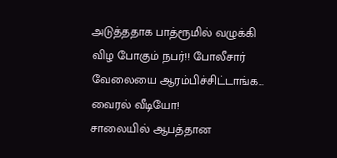அடுத்ததாக பாத்ரூமில் வழுக்கி விழ போகும் நபர்!! போலீசார் வேலையை ஆரம்பிச்சிட்டாங்க... வைரல் வீடியோ!
சாலையில் ஆபத்தான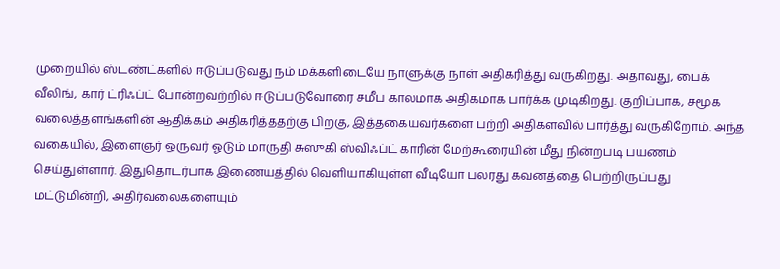முறையில் ஸ்டண்ட்களில் ஈடுப்படுவது நம் மக்களிடையே நாளுக்கு நாள் அதிகரித்து வருகிறது. அதாவது, பைக் வீலிங், கார் ட்ரிஃப்ட் போன்றவற்றில் ஈடுப்படுவோரை சமீப காலமாக அதிகமாக பார்க்க முடிகிறது. குறிப்பாக, சமூக வலைத்தளங்களின் ஆதிக்கம் அதிகரித்ததற்கு பிறகு, இத்தகையவர்களை பற்றி அதிகளவில் பார்த்து வருகிறோம். அந்த வகையில், இளைஞர் ஒருவர் ஓடும் மாருதி சுஸுகி ஸ்விஃப்ட் காரின் மேற்கூரையின் மீது நின்றபடி பயணம் செய்துள்ளார். இதுதொடர்பாக இணையத்தில் வெளியாகியுள்ள வீடியோ பலரது கவனத்தை பெற்றிருப்பது மட்டுமின்றி, அதிர்வலைகளையும்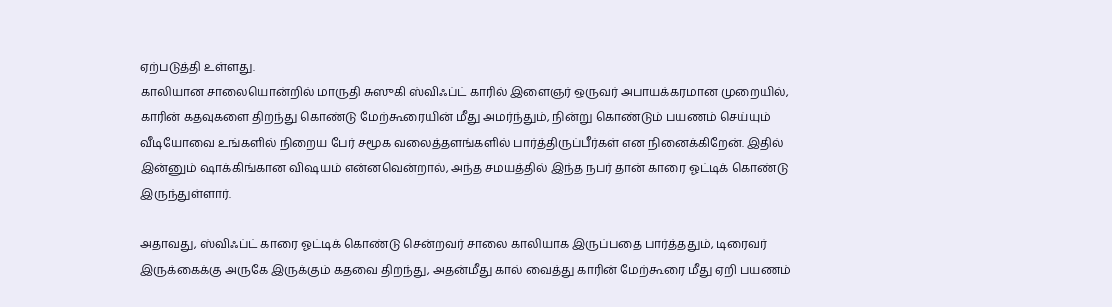ஏற்படுத்தி உள்ளது.
காலியான சாலையொன்றில் மாருதி சுஸுகி ஸ்விஃப்ட் காரில் இளைஞர் ஒருவர் அபாயக்கரமான முறையில், காரின் கதவுகளை திறந்து கொண்டு மேற்கூரையின் மீது அமர்ந்தும், நின்று கொண்டும் பயணம் செய்யும் வீடியோவை உங்களில் நிறைய பேர் சமூக வலைத்தளங்களில் பார்த்திருப்பீர்கள் என நினைக்கிறேன். இதில் இன்னும் ஷாக்கிங்கான விஷயம் என்னவென்றால், அந்த சமயத்தில் இந்த நபர் தான் காரை ஓட்டிக் கொண்டு இருந்துள்ளார்.

அதாவது, ஸ்விஃப்ட் காரை ஓட்டிக் கொண்டு சென்றவர் சாலை காலியாக இருப்பதை பார்த்ததும், டிரைவர் இருக்கைக்கு அருகே இருக்கும் கதவை திறந்து, அதன்மீது கால் வைத்து காரின் மேற்கூரை மீது ஏறி பயணம்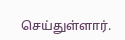செய்துள்ளார்.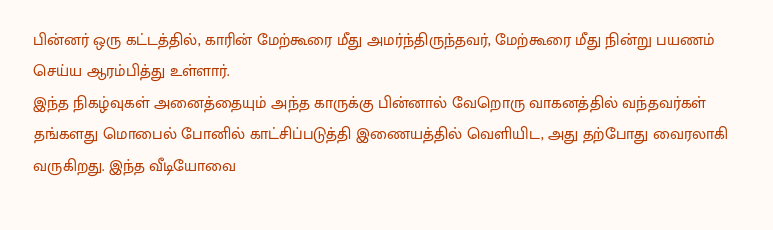பின்னர் ஒரு கட்டத்தில், காரின் மேற்கூரை மீது அமர்ந்திருந்தவர், மேற்கூரை மீது நின்று பயணம் செய்ய ஆரம்பித்து உள்ளார்.
இந்த நிகழ்வுகள் அனைத்தையும் அந்த காருக்கு பின்னால் வேறொரு வாகனத்தில் வந்தவர்கள் தங்களது மொபைல் போனில் காட்சிப்படுத்தி இணையத்தில் வெளியிட, அது தற்போது வைரலாகி வருகிறது. இந்த வீடியோவை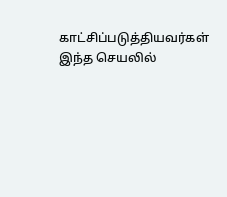காட்சிப்படுத்தியவர்கள் இந்த செயலில்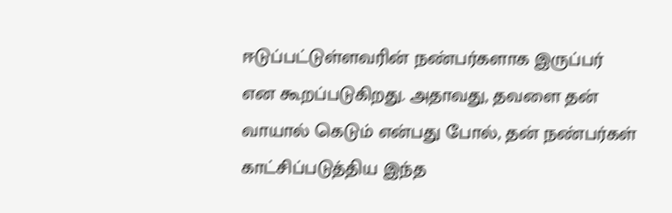ஈடுப்பட்டுள்ளவரின் நண்பர்களாக இருப்பர் என கூறப்படுகிறது. அதாவது, தவளை தன் வாயால் கெடும் என்பது போல், தன் நண்பர்கள் காட்சிப்படுத்திய இந்த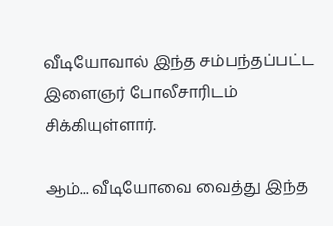வீடியோவால் இந்த சம்பந்தப்பட்ட இளைஞர் போலீசாரிடம் சிக்கியுள்ளார்.

ஆம்... வீடியோவை வைத்து இந்த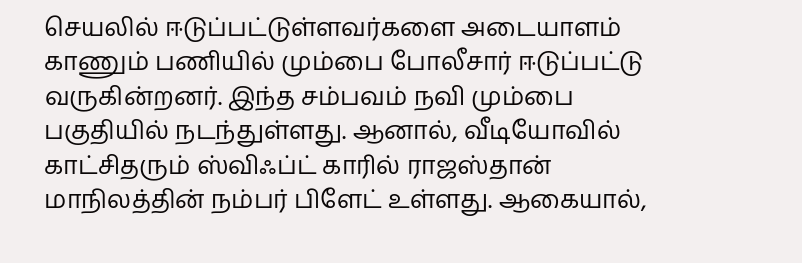செயலில் ஈடுப்பட்டுள்ளவர்களை அடையாளம் காணும் பணியில் மும்பை போலீசார் ஈடுப்பட்டு வருகின்றனர். இந்த சம்பவம் நவி மும்பை பகுதியில் நடந்துள்ளது. ஆனால், வீடியோவில் காட்சிதரும் ஸ்விஃப்ட் காரில் ராஜஸ்தான் மாநிலத்தின் நம்பர் பிளேட் உள்ளது. ஆகையால்,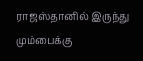ராஜஸ்தானில் இருந்து மும்பைக்கு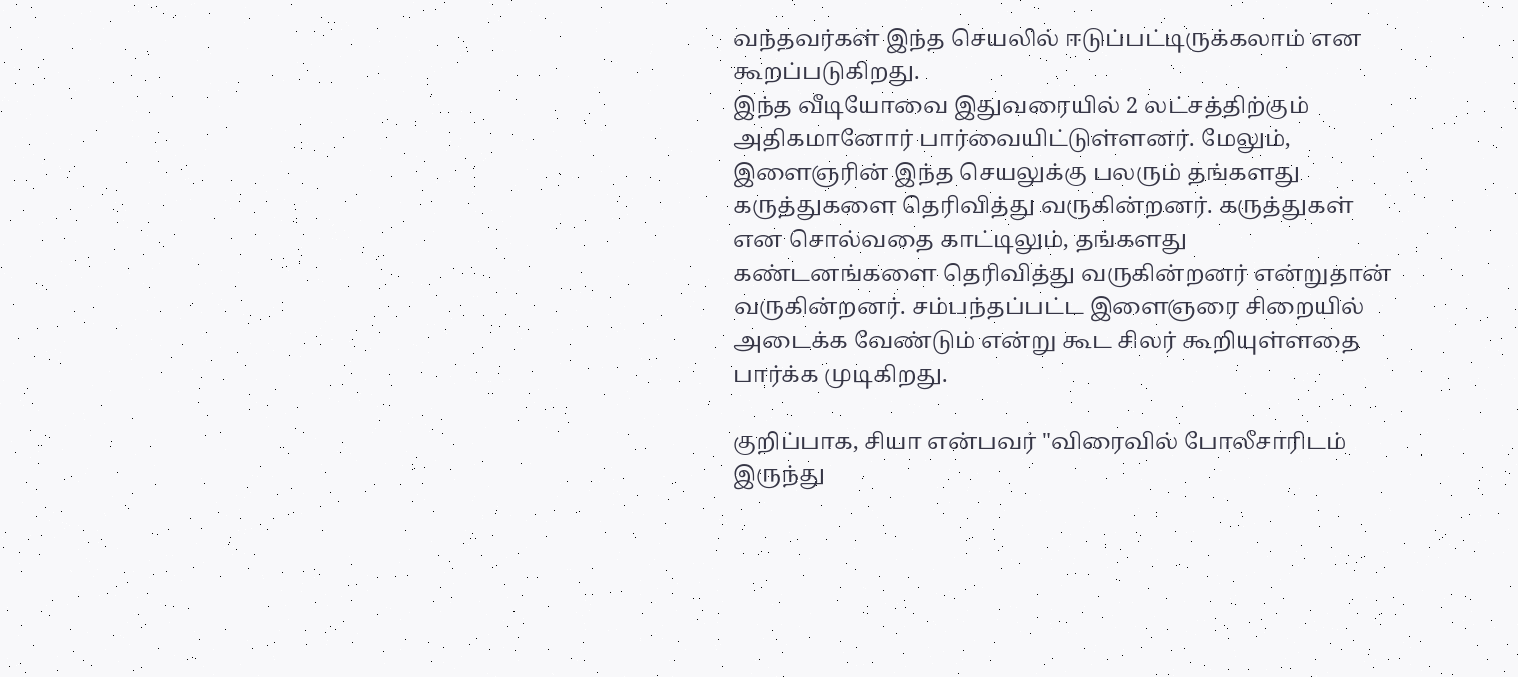வந்தவர்கள் இந்த செயலில் ஈடுப்பட்டிருக்கலாம் என கூறப்படுகிறது.
இந்த வீடியோவை இதுவரையில் 2 லட்சத்திற்கும் அதிகமானோர் பார்வையிட்டுள்ளனர். மேலும், இளைஞரின் இந்த செயலுக்கு பலரும் தங்களது கருத்துகளை தெரிவித்து வருகின்றனர். கருத்துகள் என சொல்வதை காட்டிலும், தங்களது கண்டனங்களை தெரிவித்து வருகின்றனர் என்றுதான் வருகின்றனர். சம்பந்தப்பட்ட இளைஞரை சிறையில் அடைக்க வேண்டும் என்று கூட சிலர் கூறியுள்ளதை பார்க்க முடிகிறது.

குறிப்பாக, சியா என்பவர் "விரைவில் போலீசாரிடம் இருந்து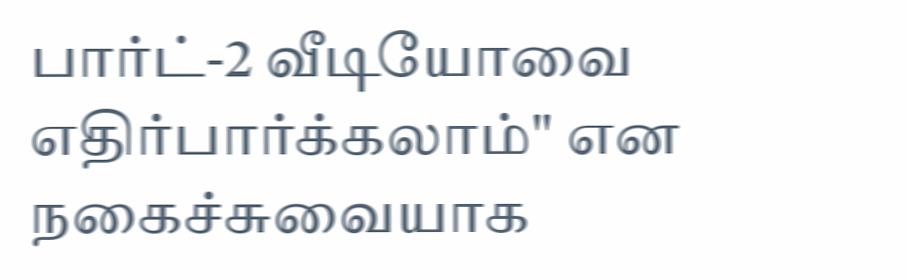பார்ட்-2 வீடியோவை எதிர்பார்க்கலாம்" என நகைச்சுவையாக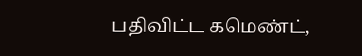பதிவிட்ட கமெண்ட்,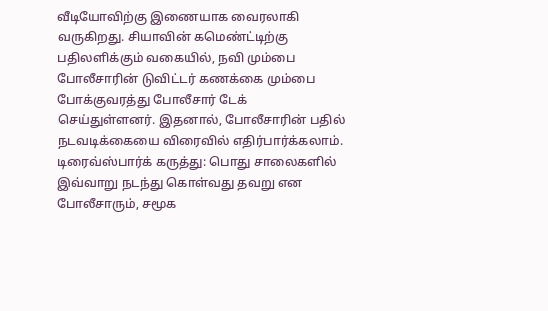வீடியோவிற்கு இணையாக வைரலாகி வருகிறது. சியாவின் கமெண்ட்டிற்கு பதிலளிக்கும் வகையில், நவி மும்பை போலீசாரின் டுவிட்டர் கணக்கை மும்பை போக்குவரத்து போலீசார் டேக் செய்துள்ளனர். இதனால், போலீசாரின் பதில் நடவடிக்கையை விரைவில் எதிர்பார்க்கலாம்.
டிரைவ்ஸ்பார்க் கருத்து: பொது சாலைகளில் இவ்வாறு நடந்து கொள்வது தவறு என போலீசாரும், சமூக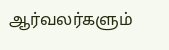ஆர்வலர்களும்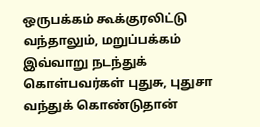ஒருபக்கம் கூக்குரலிட்டு வந்தாலும், மறுப்பக்கம் இவ்வாறு நடந்துக் கொள்பவர்கள் புதுசு, புதுசா வந்துக் கொண்டுதான்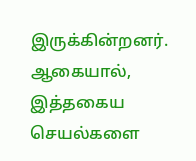இருக்கின்றனர். ஆகையால், இத்தகைய செயல்களை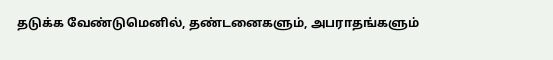தடுக்க வேண்டுமெனில், தண்டனைகளும், அபராதங்களும்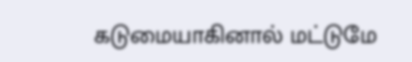கடுமையாகினால் மட்டுமே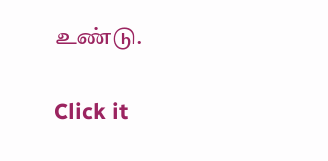உண்டு.


Click it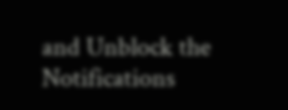and Unblock the Notifications